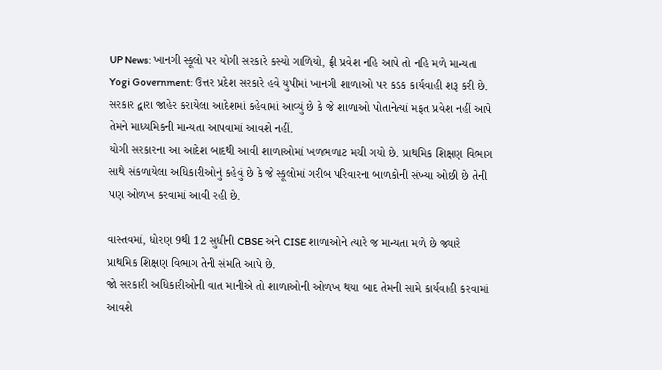UP News: ખાનગી સ્કૂલો પર યોગી સરકારે કસ્યો ગાળિયો, ફ્રી પ્રવેશ નહિ આપે તો નહિ મળે માન્યતા
Yogi Government: ઉત્તર પ્રદેશ સરકારે હવે યુપીમાં ખાનગી શાળાઓ પર કડક કાર્યવાહી શરૂ કરી છે. સરકાર દ્વારા જાહેર કરાયેલા આદેશમાં કહેવામાં આવ્યું છે કે જે શાળાઓ પોતાનેત્યાં મફત પ્રવેશ નહીં આપે તેમને માધ્યમિકની માન્યતા આપવામાં આવશે નહીં.
યોગી સરકારના આ આદેશ બાદથી આવી શાળાઓમાં ખળભળાટ મચી ગયો છે. પ્રાથમિક શિક્ષણ વિભાગ સાથે સંકળાયેલા અધિકારીઓનું કહેવું છે કે જે સ્કૂલોમાં ગરીબ પરિવારના બાળકોની સંખ્યા ઓછી છે તેની પણ ઓળખ કરવામાં આવી રહી છે.

વાસ્તવમાં, ધોરણ 9થી 12 સુધીની CBSE અને CISE શાળાઓને ત્યારે જ માન્યતા મળે છે જ્યારે પ્રાથમિક શિક્ષણ વિભાગ તેની સંમતિ આપે છે.
જો સરકારી અધિકારીઓની વાત માનીએ તો શાળાઓની ઓળખ થયા બાદ તેમની સામે કાર્યવાહી કરવામાં આવશે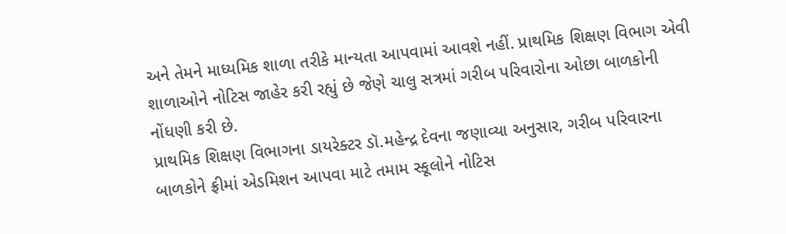અને તેમને માધ્યમિક શાળા તરીકે માન્યતા આપવામાં આવશે નહીં. પ્રાથમિક શિક્ષણ વિભાગ એવી શાળાઓને નોટિસ જાહેર કરી રહ્યું છે જેણે ચાલુ સત્રમાં ગરીબ પરિવારોના ઓછા બાળકોની નોંધણી કરી છે.
પ્રાથમિક શિક્ષણ વિભાગના ડાયરેક્ટર ડૉ.મહેન્દ્ર દેવના જણાવ્યા અનુસાર, ગરીબ પરિવારના બાળકોને ફ્રીમાં એડમિશન આપવા માટે તમામ સ્કૂલોને નોટિસ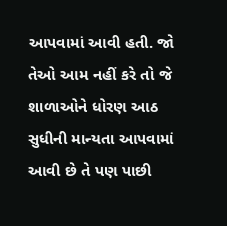આપવામાં આવી હતી. જો તેઓ આમ નહીં કરે તો જે શાળાઓને ધોરણ આઠ સુધીની માન્યતા આપવામાં આવી છે તે પણ પાછી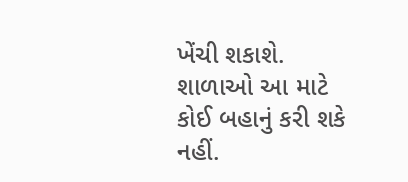ખેંચી શકાશે. શાળાઓ આ માટે કોઈ બહાનું કરી શકે નહીં.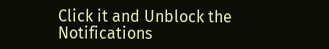Click it and Unblock the Notifications